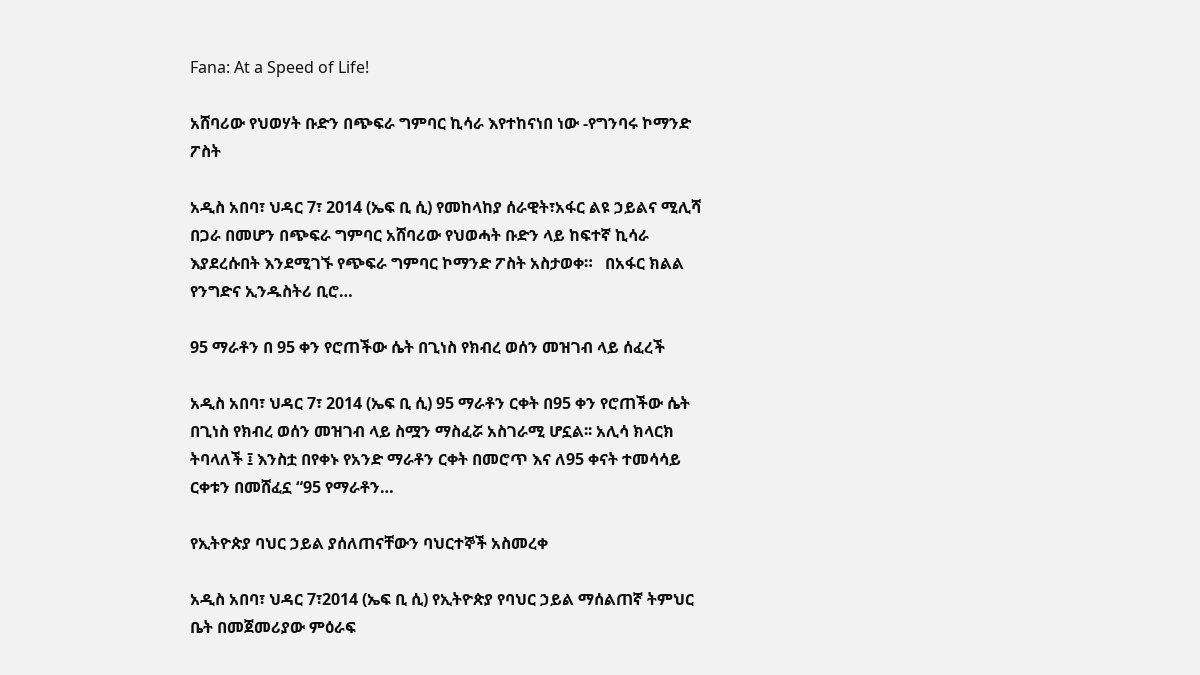Fana: At a Speed of Life!

አሸባሪው የህወሃት ቡድን በጭፍራ ግምባር ኪሳራ እየተከናነበ ነው -የግንባሩ ኮማንድ ፖስት

አዲስ አበባ፣ ህዳር 7፣ 2014 (ኤፍ ቢ ሲ) የመከላከያ ሰራዊት፣አፋር ልዩ ኃይልና ሚሊሻ በጋራ በመሆን በጭፍራ ግምባር አሸባሪው የህወሓት ቡድን ላይ ከፍተኛ ኪሳራ እያደረሱበት እንደሚገኙ የጭፍራ ግምባር ኮማንድ ፖስት አስታወቀ።   በአፋር ክልል የንግድና ኢንዱስትሪ ቢሮ…

95 ማራቶን በ 95 ቀን የሮጠችው ሴት በጊነስ የክብረ ወሰን መዝገብ ላይ ሰፈረች

አዲስ አበባ፣ ህዳር 7፣ 2014 (ኤፍ ቢ ሲ) 95 ማራቶን ርቀት በ95 ቀን የሮጠችው ሴት በጊነስ የክብረ ወሰን መዝገብ ላይ ስሟን ማስፈሯ አስገራሚ ሆኗል፡፡ አሊሳ ክላርክ ትባላለች ፤ እንስቷ በየቀኑ የአንድ ማራቶን ርቀት በመሮጥ እና ለ95 ቀናት ተመሳሳይ ርቀቱን በመሸፈኗ “95 የማራቶን…

የኢትዮጵያ ባህር ኃይል ያሰለጠናቸውን ባህርተኞች አስመረቀ

አዲስ አበባ፣ ህዳር 7፣2014 (ኤፍ ቢ ሲ) የኢትዮጵያ የባህር ኃይል ማሰልጠኛ ትምህር ቤት በመጀመሪያው ምዕራፍ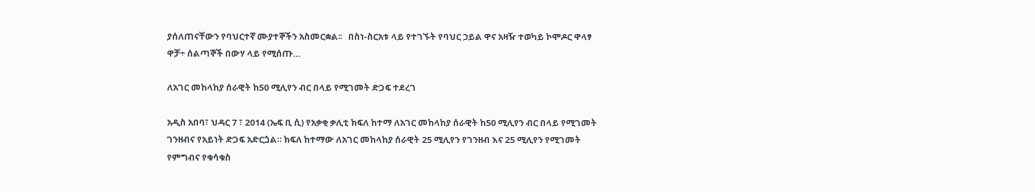ያሰለጠናቸውን የባህርተኛ ሙያተኞችን አስመርቋል፡፡   በስነ-ስርአቱ ላይ የተገኙት የባህር ኃይል ዋና አዛዥ ተወካይ ኮሞዶር ዋላፃ ዋቻ÷ ሰልጣኞች በውሃ ላይ የሚሰጡ…

ለአገር መከላከያ ሰራዊት ከ50 ሚሊየን ብር በላይ የሚገመት ድጋፍ ተደረገ

አዲስ አበባ፣ ህዳር 7 ፣ 2014 (ኤፍ ቢ ሲ) የአቃቂ ቃሊቲ ክፍለ ከተማ ለአገር መከላከያ ሰራዊት ከ50 ሚሊየን ብር በላይ የሚገመት ገንዘብና የአይነት ድጋፍ አድርጏል። ክፍለ ከተማው ለአገር መከላከያ ሰራዊት 25 ሚሊየን የገንዘብ እና 25 ሚሊየን የሚገመት የምግብና የቁሳቁስ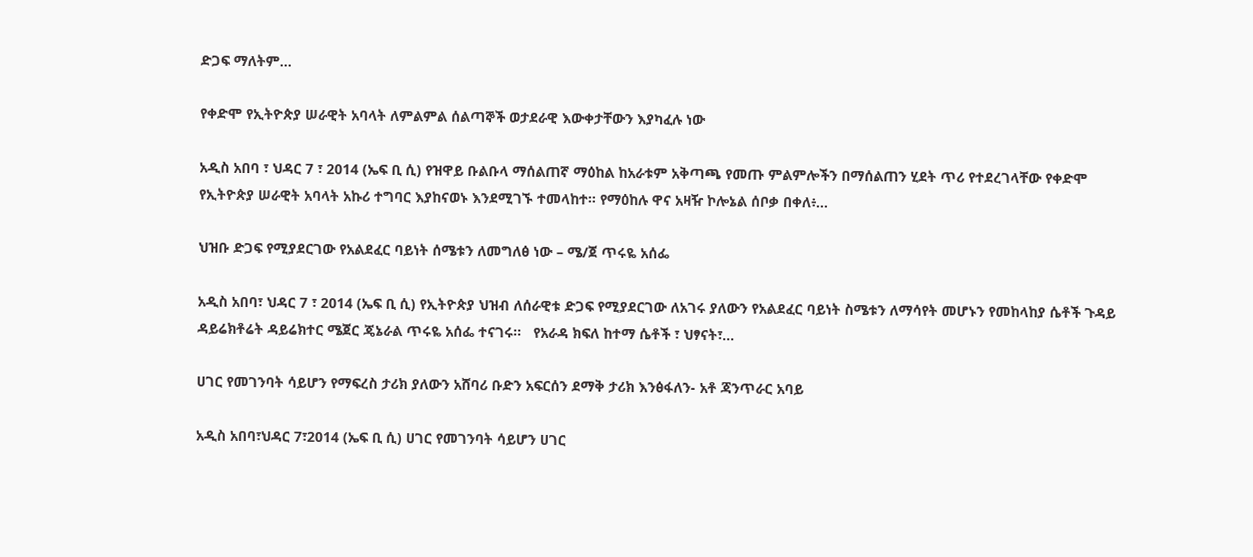ድጋፍ ማለትም…

የቀድሞ የኢትዮጵያ ሠራዊት አባላት ለምልምል ሰልጣኞች ወታደራዊ እውቀታቸውን እያካፈሉ ነው

አዲስ አበባ ፣ ህዳር 7 ፣ 2014 (ኤፍ ቢ ሲ) የዝዋይ ቡልቡላ ማሰልጠኛ ማዕከል ከአራቱም አቅጣጫ የመጡ ምልምሎችን በማሰልጠን ሂደት ጥሪ የተደረገላቸው የቀድሞ የኢትዮጵያ ሠራዊት አባላት አኩሪ ተግባር እያከናወኑ እንደሚገኙ ተመላከተ። የማዕከሉ ዋና አዛዥ ኮሎኔል ሰቦቃ በቀለ፥…

ህዝቡ ድጋፍ የሚያደርገው የአልደፈር ባይነት ሰሜቱን ለመግለፅ ነው – ሜ/ጀ ጥሩዬ አሰፌ

አዲስ አበባ፣ ህዳር 7 ፣ 2014 (ኤፍ ቢ ሲ) የኢትዮጵያ ህዝብ ለሰራዊቱ ድጋፍ የሚያደርገው ለአገሩ ያለውን የአልደፈር ባይነት ስሜቱን ለማሳየት መሆኑን የመከላከያ ሴቶች ጉዳይ ዳይሬክቶሬት ዳይሬክተር ሜጀር ጄኔራል ጥሩዬ አሰፌ ተናገሩ፡፡   የአራዳ ክፍለ ከተማ ሴቶች ፣ ህፃናት፣…

ሀገር የመገንባት ሳይሆን የማፍረስ ታሪክ ያለውን አሸባሪ ቡድን አፍርሰን ደማቅ ታሪክ እንፅፋለን- አቶ ጃንጥራር አባይ

አዲስ አበባ፣ህዳር 7፣2014 (ኤፍ ቢ ሲ) ሀገር የመገንባት ሳይሆን ሀገር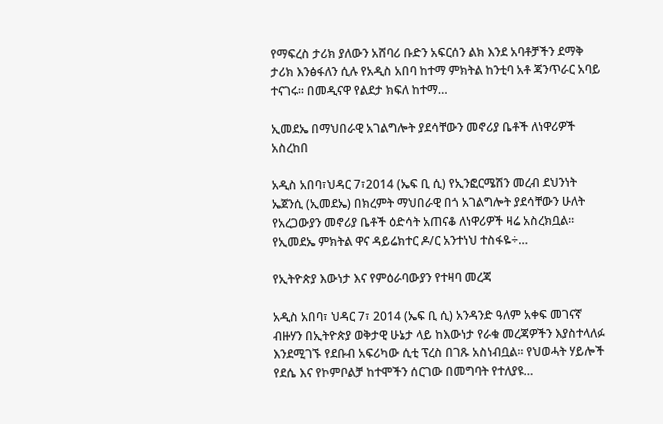የማፍረስ ታሪክ ያለውን አሸባሪ ቡድን አፍርሰን ልክ እንደ አባቶቻችን ደማቅ ታሪክ እንፅፋለን ሲሉ የአዲስ አበባ ከተማ ምክትል ከንቲባ አቶ ጃንጥራር አባይ ተናገሩ፡፡ በመዲናዋ የልደታ ክፍለ ከተማ…

ኢመደኤ በማህበራዊ አገልግሎት ያደሳቸውን መኖሪያ ቤቶች ለነዋሪዎች አስረከበ

አዲስ አበባ፣ህዳር 7፣2014 (ኤፍ ቢ ሲ) የኢንፎርሜሽን መረብ ደህንነት ኤጀንሲ (ኢመደኤ) በክረምት ማህበራዊ በጎ አገልግሎት ያደሳቸውን ሁለት የአረጋውያን መኖሪያ ቤቶች ዕድሳት አጠናቆ ለነዋሪዎች ዛሬ አስረክቧል፡፡   የኢመደኤ ምክትል ዋና ዳይሬክተር ዶ/ር አንተነህ ተስፋዬ÷…

የኢትዮጵያ እውነታ እና የምዕራባውያን የተዛባ መረጃ

አዲስ አበባ፣ ህዳር 7፣ 2014 (ኤፍ ቢ ሲ) አንዳንድ ዓለም አቀፍ መገናኛ ብዙሃን በኢትዮጵያ ወቅታዊ ሁኔታ ላይ ከእውነታ የራቁ መረጃዎችን እያስተላለፉ እንደሚገኙ የደቡብ አፍሪካው ሲቲ ፕረስ በገጹ አስነብቧል፡፡ የህወሓት ሃይሎች የደሴ እና የኮምቦልቻ ከተሞችን ሰርገው በመግባት የተለያዩ…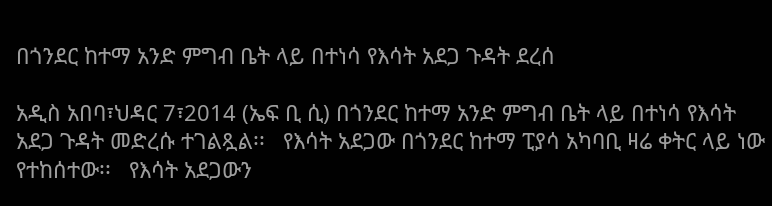በጎንደር ከተማ አንድ ምግብ ቤት ላይ በተነሳ የእሳት አደጋ ጉዳት ደረሰ

አዲስ አበባ፣ህዳር 7፣2014 (ኤፍ ቢ ሲ) በጎንደር ከተማ አንድ ምግብ ቤት ላይ በተነሳ የእሳት አደጋ ጉዳት መድረሱ ተገልጿል፡፡   የእሳት አደጋው በጎንደር ከተማ ፒያሳ አካባቢ ዛሬ ቀትር ላይ ነው የተከሰተው፡፡   የእሳት አደጋውን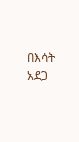በእሳት አደጋ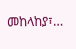መከላከያ፣…